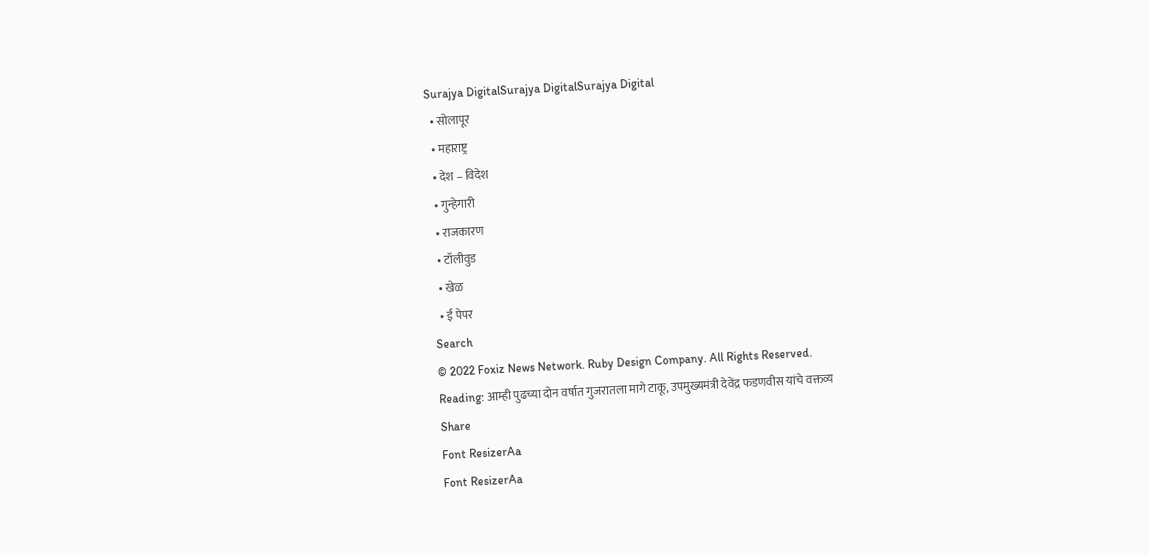Surajya DigitalSurajya DigitalSurajya Digital
  • सोलापूर
  • महाराष्ट्र
  • देश – विदेश
  • गुन्हेगारी
  • राजकारण
  • टॉलीवुड
  • खेळ
  • ई पेपर
Search
© 2022 Foxiz News Network. Ruby Design Company. All Rights Reserved.
Reading: आम्ही पुढच्या दोन वर्षात गुजरातला मागे टाकू, उपमुख्यमंत्री देवेंद्र फडणवीस यांचे वक्तव्य
Share
Font ResizerAa
Font ResizerAa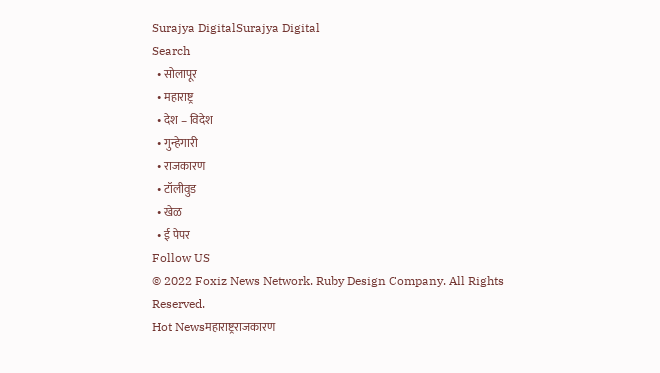Surajya DigitalSurajya Digital
Search
  • सोलापूर
  • महाराष्ट्र
  • देश – विदेश
  • गुन्हेगारी
  • राजकारण
  • टॉलीवुड
  • खेळ
  • ई पेपर
Follow US
© 2022 Foxiz News Network. Ruby Design Company. All Rights Reserved.
Hot Newsमहाराष्ट्रराजकारण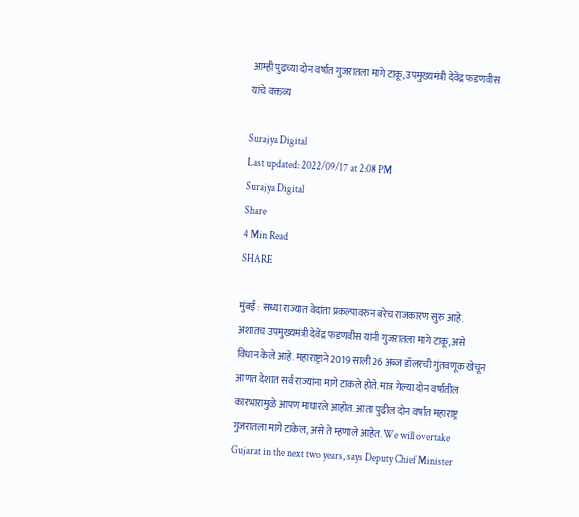आम्ही पुढच्या दोन वर्षात गुजरातला मागे टाकू, उपमुख्यमंत्री देवेंद्र फडणवीस यांचे वक्तव्य

Surajya Digital
Last updated: 2022/09/17 at 2:08 PM
Surajya Digital
Share
4 Min Read
SHARE

मुंबई : सध्या राज्यात वेदांता प्रकल्पावरुन बरेच राजकारण सुरु आहे. अशातच उपमुख्यमंत्री देवेंद्र फडणवीस यांनी गुजरातला मागे टाकू, असे विधान केले आहे. महाराष्ट्राने 2019 साली 26 अब्ज डॉलरची गुंतवणूक खेचून आणत देशात सर्व राज्यांना मागे टाकले होते. मात्र गेल्या दोन वर्षांतील कारभारामुळे आपण माघारले आहोत. आता पुढील दोन वर्षांत महाराष्ट्र गुजरातला मागे टाकेल, असे ते म्हणाले आहेत. We will overtake Gujarat in the next two years, says Deputy Chief Minister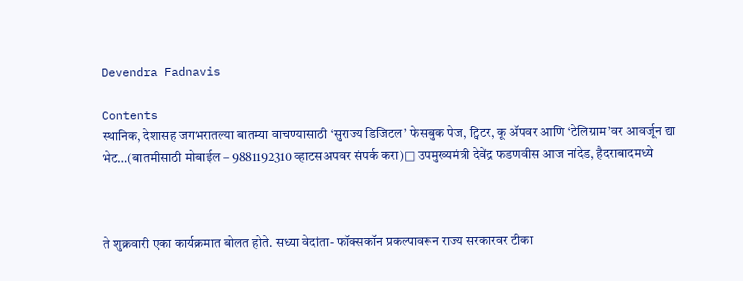Devendra Fadnavis

Contents
स्थानिक, देशासह जगभरातल्या बातम्या वाचण्यासाठी ‘सुराज्य डिजिटल’ फेसबुक पेज, ट्विटर, कू ॲपवर आणि ‘टेलिग्राम’वर आवर्जून द्या भेट…(बातमीसाठी मोबाईल – 9881192310 व्हाटसअपवर संपर्क करा)□ उपमुख्यमंत्री देवेंद्र फडणवीस आज नांदेड, हैदराबादमध्ये



ते शुक्रवारी एका कार्यक्रमात बोलत होते. सध्या वेदांता- फॉक्सकॉन प्रकल्पावरून राज्य सरकारवर टीका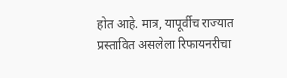होत आहे. मात्र, यापूर्वीच राज्यात प्रस्तावित असलेला रिफायनरीचा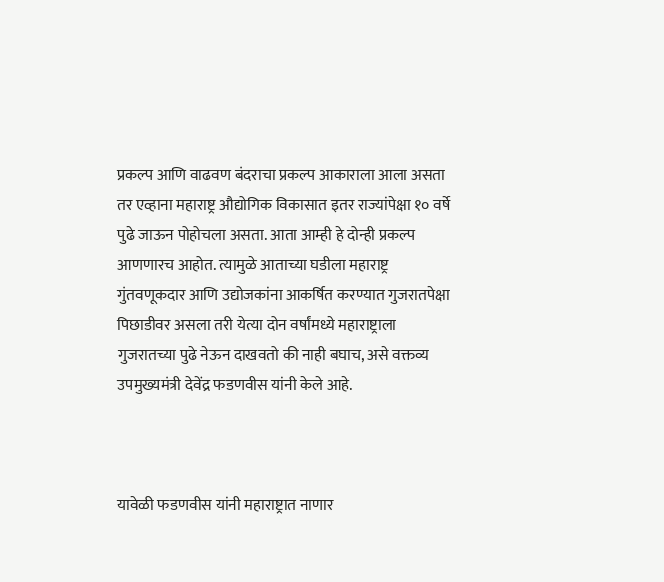प्रकल्प आणि वाढवण बंदराचा प्रकल्प आकाराला आला असता तर एव्हाना महाराष्ट्र औद्योगिक विकासात इतर राज्यांपेक्षा १० वर्षे पुढे जाऊन पोहोचला असता. आता आम्ही हे दोन्ही प्रकल्प आणणारच आहोत. त्यामुळे आताच्या घडीला महाराष्ट्र गुंतवणूकदार आणि उद्योजकांना आकर्षित करण्यात गुजरातपेक्षा पिछाडीवर असला तरी येत्या दोन वर्षांमध्ये महाराष्ट्राला गुजरातच्या पुढे नेऊन दाखवतो की नाही बघाच, असे वक्तव्य उपमुख्यमंत्री देवेंद्र फडणवीस यांनी केले आहे.



यावेळी फडणवीस यांनी महाराष्ट्रात नाणार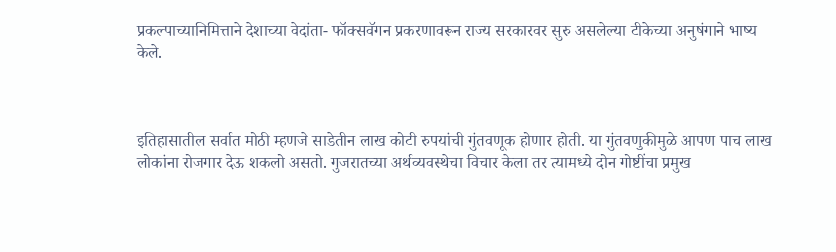प्रकल्पाच्यानिमित्ताने देशाच्या वेदांता- फॉक्सवॅगन प्रकरणावरून राज्य सरकारवर सुरु असलेल्या टीकेच्या अनुषंगाने भाष्य केले.



इतिहासातील सर्वात मोठी म्हणजे साडेतीन लाख कोटी रुपयांची गुंतवणूक होणार होती. या गुंतवणुकीमुळे आपण पाच लाख लोकांना रोजगार देऊ शकलो असतो. गुजरातच्या अर्थव्यवस्थेचा विचार केला तर त्यामध्ये दोन गोष्टींचा प्रमुख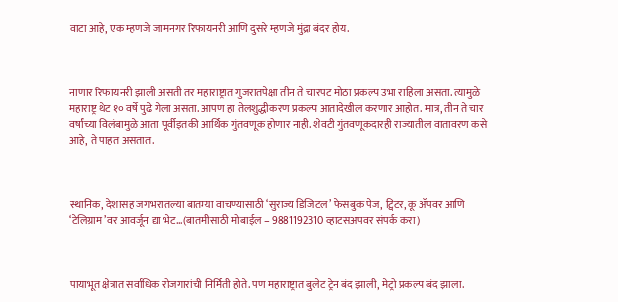वाटा आहे, एक म्हणजे जामनगर रिफायनरी आणि दुसरे म्हणजे मुंद्रा बंदर होय.



नाणार रिफायनरी झाली असती तर महाराष्ट्रात गुजरातपेक्षा तीन ते चारपट मोठा प्रकल्प उभा राहिला असता. त्यामुळे महाराष्ट्र थेट १० वर्षे पुढे गेला असता. आपण हा तेलशुद्धीकरण प्रकल्प आतादेखील करणार आहोत. मात्र, तीन ते चार वर्षांच्या विलंबामुळे आता पूर्वीइतकी आर्थिक गुंतवणूक होणार नाही. शेवटी गुंतवणूकदारही राज्यातील वातावरण कसे आहे, ते पाहत असतात.



स्थानिक, देशासह जगभरातल्या बातम्या वाचण्यासाठी ‘सुराज्य डिजिटल’ फेसबुक पेज, ट्विटर, कू ॲपवर आणि ‘टेलिग्राम’वर आवर्जून द्या भेट…(बातमीसाठी मोबाईल – 9881192310 व्हाटसअपवर संपर्क करा)



पायाभूत क्षेत्रात सर्वाधिक रोजगारांची निर्मिती होते. पण महाराष्ट्रात बुलेट ट्रेन बंद झाली, मेट्रो प्रकल्प बंद झाला.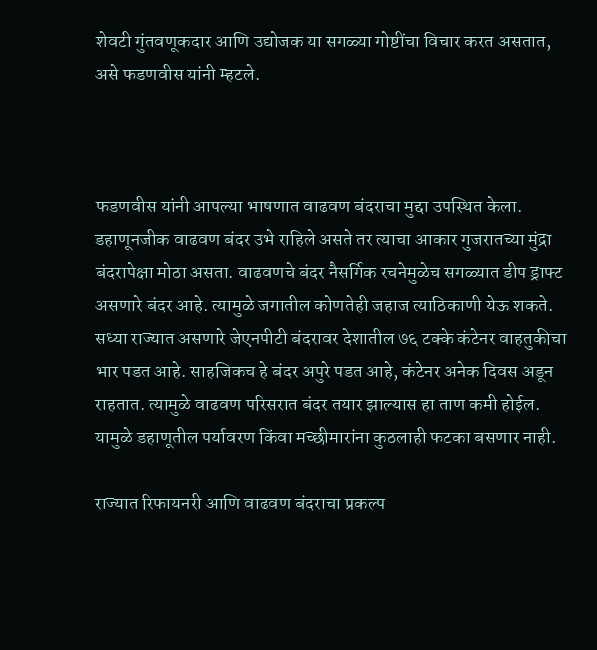शेवटी गुंतवणूकदार आणि उद्योजक या सगळ्या गोष्टींचा विचार करत असतात, असे फडणवीस यांनी म्हटले.



फडणवीस यांनी आपल्या भाषणात वाढवण बंदराचा मुद्दा उपस्थित केला. डहाणूनजीक वाढवण बंदर उभे राहिले असते तर त्याचा आकार गुजरातच्या मुंद्रा बंदरापेक्षा मोठा असता. वाढवणचे बंदर नैसर्गिक रचनेमुळेच सगळ्यात डीप ड्राफ्ट असणारे बंदर आहे. त्यामुळे जगातील कोणतेही जहाज त्याठिकाणी येऊ शकते. सध्या राज्यात असणारे जेएनपीटी बंदरावर देशातील ७६ टक्के कंटेनर वाहतुकीचा भार पडत आहे. साहजिकच हे बंदर अपुरे पडत आहे, कंटेनर अनेक दिवस अडून राहतात. त्यामुळे वाढवण परिसरात बंदर तयार झाल्यास हा ताण कमी होईल. यामुळे डहाणूतील पर्यावरण किंवा मच्छीमारांना कुठलाही फटका बसणार नाही.

राज्यात रिफायनरी आणि वाढवण बंदराचा प्रकल्प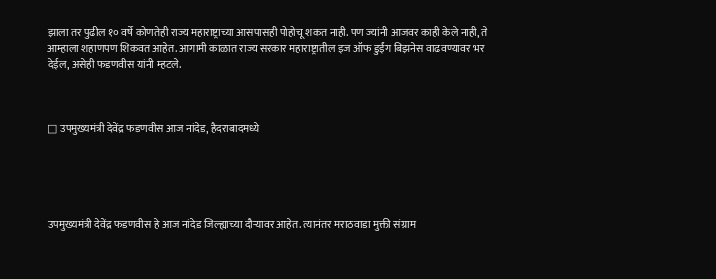झाला तर पुढील १० वर्षे कोणतेही राज्य महाराष्ट्राच्या आसपासही पोहोचू शकत नाही. पण ज्यांनी आजवर काही केले नाही, ते आम्हाला शहाणपण शिकवत आहेत. आगामी काळात राज्य सरकार महाराष्ट्रातील इज ऑफ डुईंग बिझनेस वाढवण्यावर भर देईल, असेही फडणवीस यांनी म्हटले.



□ उपमुख्यमंत्री देवेंद्र फडणवीस आज नांदेड, हैदराबादमध्ये





उपमुख्यमंत्री देवेंद्र फडणवीस हे आज नांदेड जिल्ह्याच्या दौऱ्यावर आहेत. त्यानंतर मराठवाडा मुक्ती संग्राम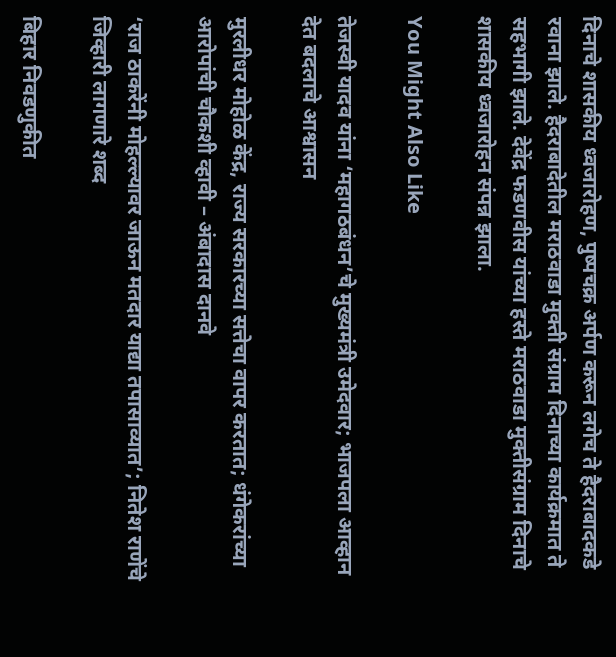दिनाचे शासकीय ध्वजारोहण, पुष्पचक्र अर्पण करून लगेच ते हैदराबादकडे रवाना झाले. हैदराबादेतील मराठवाडा मुक्ती संग्राम दिनाच्या कार्यक्रमात ते सहभागी झाले. देवेंद्र फडणवीस यांच्या हस्ते मराठवाडा मुक्तीसंग्राम दिनाचे शासकीय ध्वजारोहन संपन्न झाला.

You Might Also Like

तेजस्वी यादव यांना ‘महागठबंधन’चे मुख्यमंत्री उमेदवार; भाजपला आव्हान देत बदलाचे आश्वासन

मुरलीधर मोहोळ केंद्र, राज्य सरकारच्या सत्तेचा वापर करतात; धंगेकरांच्या आरोपांची चौकशी व्हावी – अंबादास दानवे

‘राज ठाकरेंनी मोहल्ल्यावर जाऊन मतदार याद्या तपासाव्यात’; नितेश राणेंचे जिव्हारी लागणारे शब्द

बिहार निवडणुकीत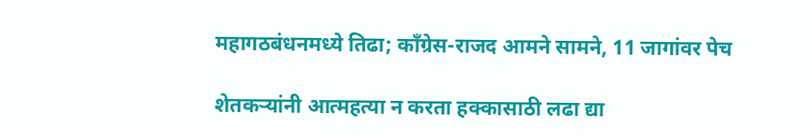महागठबंधनमध्ये तिढा; काँग्रेस-राजद आमने सामने, 11 जागांवर पेच

शेतकऱ्यांनी आत्महत्या न करता हक्कासाठी लढा द्या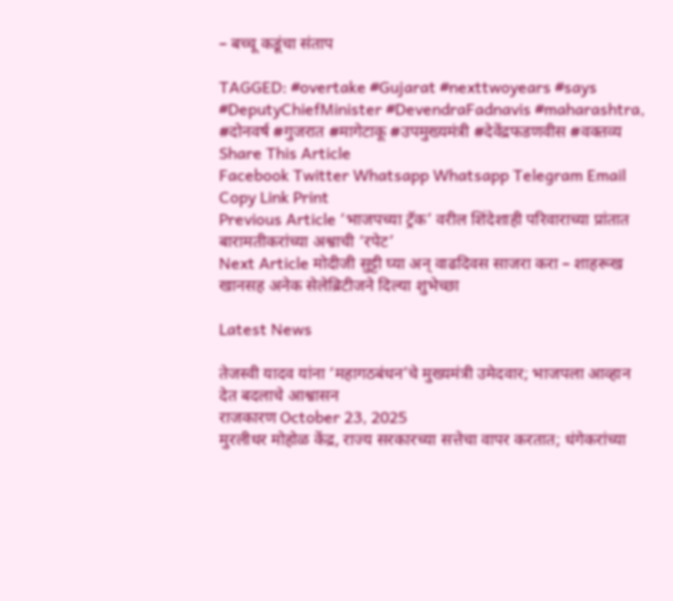– बच्चू कडूंचा संताप

TAGGED: #overtake #Gujarat #nexttwoyears #says #DeputyChiefMinister #DevendraFadnavis #maharashtra, #दोनवर्ष #गुजरात #मागेटाकू #उपमुख्यमंत्री #देवेंद्रफडणवीस #वक्तव्य
Share This Article
Facebook Twitter Whatsapp Whatsapp Telegram Email Copy Link Print
Previous Article ‘भाजपच्या ट्रॅक’ वरील शिंदेशाही परिवाराच्या प्रांतात बारामतीकरांच्या अश्वाची ‘रपेट’
Next Article मोदीजी सुट्टी घ्या अन् वाढदिवस साजरा करा – शाहरूख खानसह अनेक सेलेब्रिटीजने दिल्या शुभेच्छा

Latest News

तेजस्वी यादव यांना ‘महागठबंधन’चे मुख्यमंत्री उमेदवार; भाजपला आव्हान देत बदलाचे आश्वासन
राजकारण October 23, 2025
मुरलीधर मोहोळ केंद्र, राज्य सरकारच्या सत्तेचा वापर करतात; धंगेकरांच्या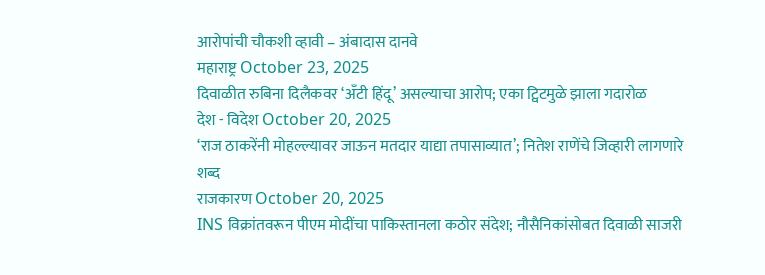आरोपांची चौकशी व्हावी – अंबादास दानवे
महाराष्ट्र October 23, 2025
दिवाळीत रुबिना दिलैकवर ‘अँटी हिंदू’ असल्याचा आरोप; एका ट्विटमुळे झाला गदारोळ
देश - विदेश October 20, 2025
‘राज ठाकरेंनी मोहल्ल्यावर जाऊन मतदार याद्या तपासाव्यात’; नितेश राणेंचे जिव्हारी लागणारे शब्द
राजकारण October 20, 2025
INS विक्रांतवरून पीएम मोदींचा पाकिस्तानला कठोर संदेश; नौसैनिकांसोबत दिवाळी साजरी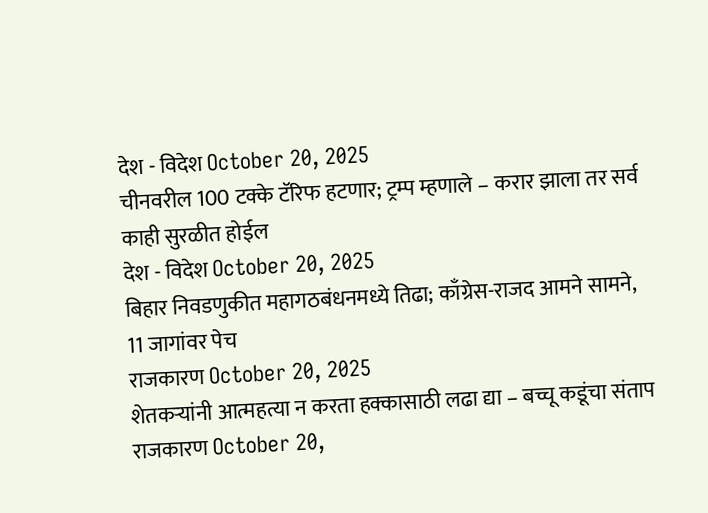देश - विदेश October 20, 2025
चीनवरील 100 टक्के टॅरिफ हटणार; ट्रम्प म्हणाले – करार झाला तर सर्व काही सुरळीत होईल
देश - विदेश October 20, 2025
बिहार निवडणुकीत महागठबंधनमध्ये तिढा; काँग्रेस-राजद आमने सामने, 11 जागांवर पेच
राजकारण October 20, 2025
शेतकऱ्यांनी आत्महत्या न करता हक्कासाठी लढा द्या – बच्चू कडूंचा संताप
राजकारण October 20,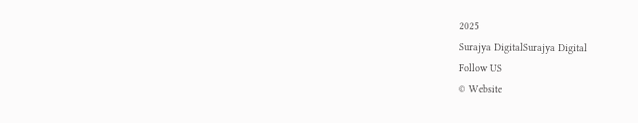2025
Surajya DigitalSurajya Digital
Follow US
© Website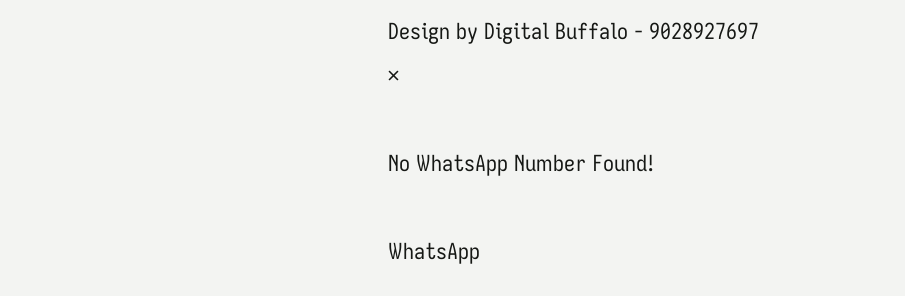Design by Digital Buffalo - 9028927697
×

No WhatsApp Number Found!

WhatsApp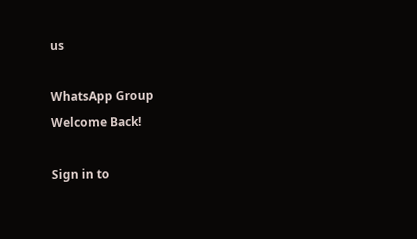us

WhatsApp Group
Welcome Back!

Sign in to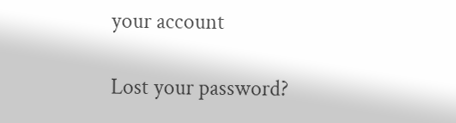your account

Lost your password?